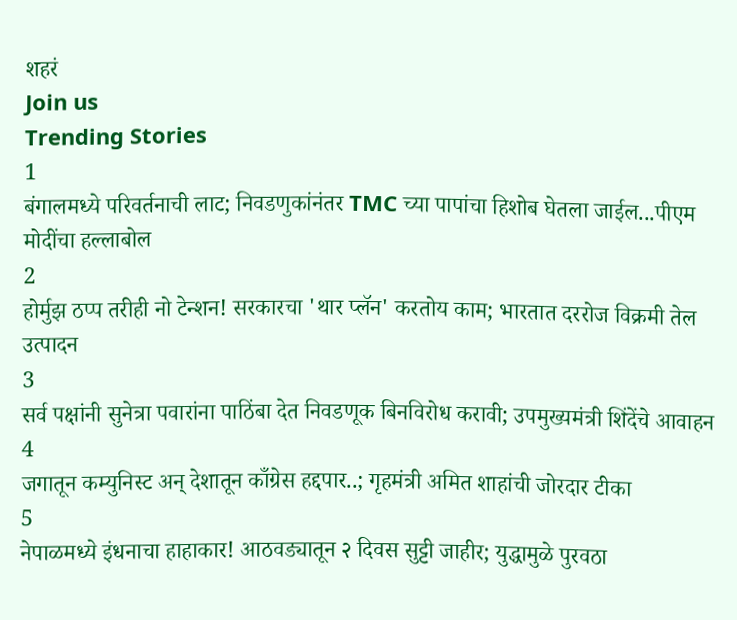शहरं
Join us
Trending Stories
1
बंगालमध्ये परिवर्तनाची लाट; निवडणुकांनंतर TMC च्या पापांचा हिशोब घेतला जाईल...पीएम मोदींचा हल्लाबोल
2
होर्मुझ ठप्प तरीही नो टेन्शन! सरकारचा 'थार प्लॅन' करतोय काम; भारतात दररोज विक्रमी तेल उत्पादन
3
सर्व पक्षांनी सुनेत्रा पवारांना पाठिंबा देत निवडणूक बिनविरोध करावी; उपमुख्यमंत्री शिंदेंचे आवाहन
4
जगातून कम्युनिस्ट अन् देशातून काँग्रेस हद्दपार..; गृहमंत्री अमित शाहांची जोरदार टीका
5
नेपाळमध्ये इंधनाचा हाहाकार! आठवड्यातून २ दिवस सुट्टी जाहीर; युद्धामुळे पुरवठा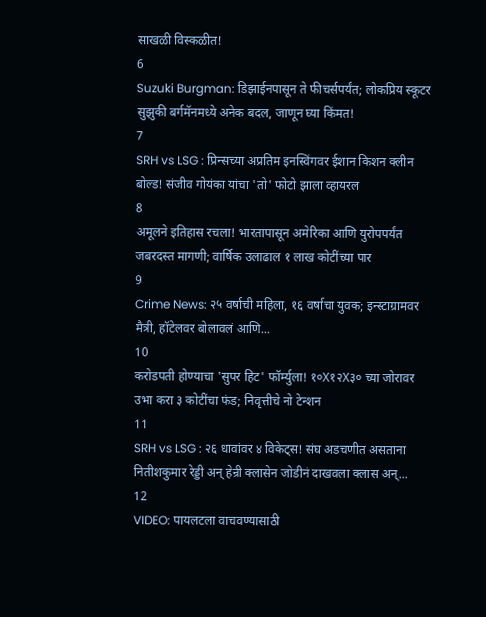साखळी विस्कळीत!
6
Suzuki Burgman: डिझाईनपासून ते फीचर्सपर्यंत; लोकप्रिय स्कूटर सुझुकी बर्गमॅनमध्ये अनेक बदल, जाणून घ्या किंमत!
7
SRH vs LSG : प्रिन्सच्या अप्रतिम इनस्विंगवर ईशान किशन क्लीन बोल्ड! संजीव गोयंका यांचा 'तो' फोटो झाला व्हायरल
8
अमूलने इतिहास रचला! भारतापासून अमेरिका आणि युरोपपर्यंत जबरदस्त मागणी; वार्षिक उलाढाल १ लाख कोटींच्या पार
9
Crime News: २५ वर्षाची महिला, १६ वर्षाचा युवक; इन्स्टाग्रामवर मैत्री, हॉटेलवर बोलावलं आणि...
10
करोडपती होण्याचा 'सुपर हिट' फॉर्म्युला! १०X१२X३० च्या जोरावर उभा करा ३ कोटींचा फंड; निवृत्तीचे नो टेन्शन
11
SRH vs LSG : २६ धावांवर ४ विकेट्स! संघ अडचणीत असताना नितीशकुमार रेड्डी अन् हेन्री क्लासेन जोडीनं दाखवला क्लास अन्...
12
VIDEO: पायलटला वाचवण्यासाठी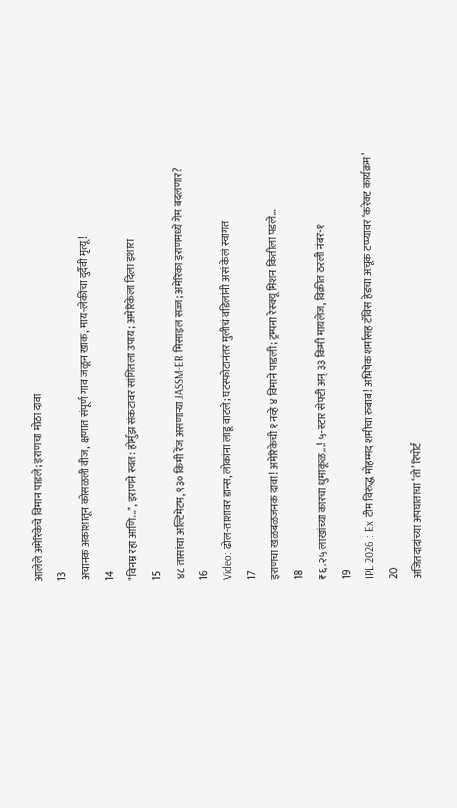आलेले अमेरिकेचे विमान पाडले; इराणचा मोठा दावा
13
अचानक अकाशातून कोसळली वीज, क्षणात संपूर्ण गाव जळून खाक, माय-लेकीचा दुर्दैवी मृत्यू!
14
"विनम्र रहा आणि...", इराणने स्वत: होर्मुझ संकटावर सांगितला उपाय; अमेरिकेला दिला इशारा
15
४८ तासांचा अल्टिमेटम, ९३० किमी रेंज असणाऱ्या JASSM-ER मिसाइल सज्ज; अमेरिका इराणमध्ये गेम बदलणार?
16
Video: ढोल-ताशावर डान्स, लोकांना लाडू वाटले; घटस्फोटानंतर मुलीचं वडिलांनी असं केलं स्वागत
17
इराणचा खळबळजनक दावा! अमेरिकेची १ नव्हे ४ विमाने पाडली; ट्रम्पना रेस्क्यू मिशन कितीला पडले...
18
₹६.२५ लाखांच्या कारचा धुमाकूळ...! ५-स्टार सेफ्टी अन् ३३ किमी मायलेज, विक्रीत ठरली नंबर-१
19
IPL 2026 : Ex टीम विरुद्ध मोहम्मद शमीचा रुबाब! अभिषेक शर्मासह टॅविस हेडचा अचूक टप्प्यावर ‘करेक्ट कार्यक्रम’
20
अजितदादांच्या अपघाताचा ‘तो’ रिपोर्ट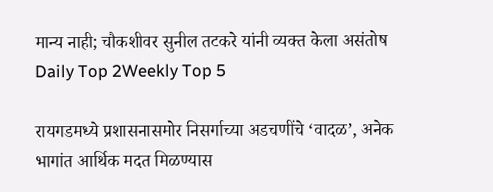मान्य नाही; चौकशीवर सुनील तटकरे यांनी व्यक्त केला असंतोष
Daily Top 2Weekly Top 5

रायगडमध्ये प्रशासनासमोर निसर्गाच्या अडचणींचे ‘वादळ’, अनेक भागांत आर्थिक मदत मिळण्यास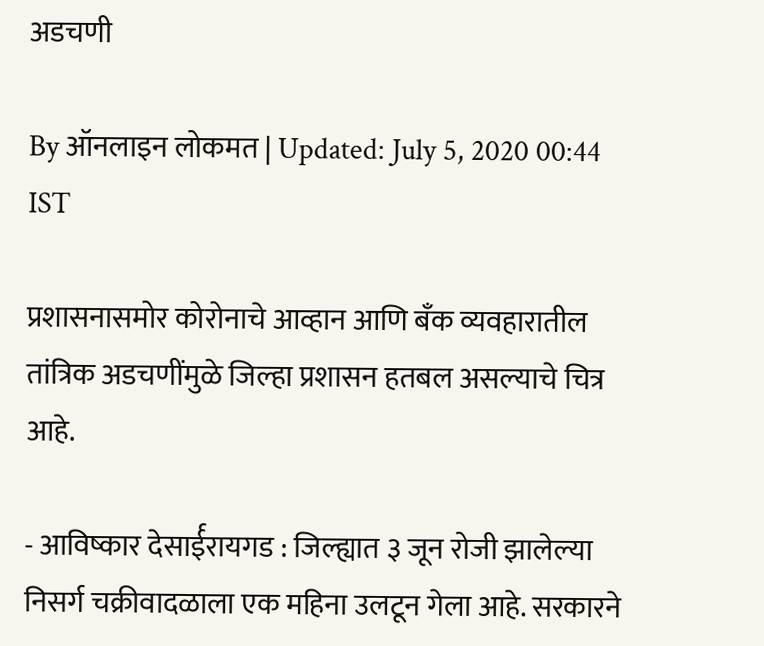अडचणी

By ऑनलाइन लोकमत | Updated: July 5, 2020 00:44 IST

प्रशासनासमोर कोरोनाचे आव्हान आणि बँक व्यवहारातील तांत्रिक अडचणींमुळे जिल्हा प्रशासन हतबल असल्याचे चित्र आहे.

- आविष्कार देसार्ईरायगड : जिल्ह्यात ३ जून रोजी झालेल्या निसर्ग चक्रीवादळाला एक महिना उलटून गेला आहे. सरकारने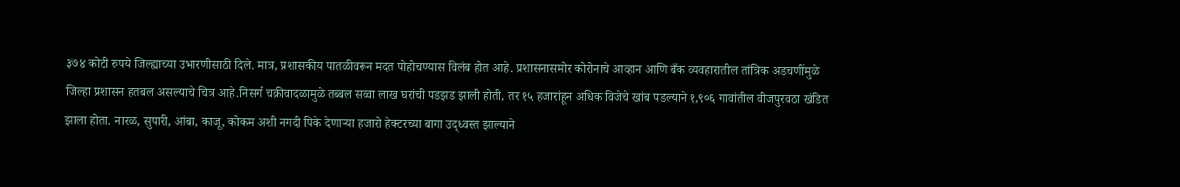३७४ कोटी रुपये जिल्ह्याच्या उभारणीसाठी दिले. मात्र, प्रशासकीय पातळीवरून मदत पोहोचण्यास विलंब होत आहे. प्रशासनासमोर कोरोनाचे आव्हान आणि बँक व्यवहारातील तांत्रिक अडचणींमुळे जिल्हा प्रशासन हतबल असल्याचे चित्र आहे.निसर्ग चक्रीवादळामुळे तब्बल सव्वा लाख घरांची पडझड झाली होती, तर १५ हजारांहून अधिक विजेचे खांब पडल्याने १,९०६ गावांतील वीजपुरवठा खंडित झाला होता. नारळ, सुपारी, आंबा, काजू, कोकम अशी नगदी पिके देणाऱ्या हजारो हेक्टरच्या बागा उद्ध्वस्त झाल्याने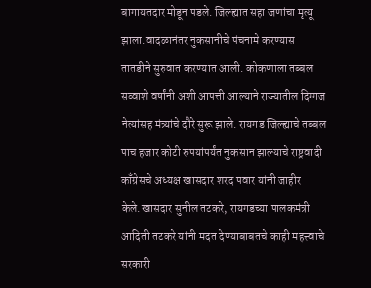बागायतदार मोडून पडले. जिल्ह्यात सहा जणांचा मृत्यू झाला.वादळानंतर नुकसानीचे पंचनामे करण्यास तातडीने सुरुवात करण्यात आली. कोकणाला तब्बल सव्वाशे वर्षांनी अशी आपत्ती आल्याने राज्यातील दिग्गज नेत्यांसह मंत्र्यांचे दौरे सुरू झाले. रायगड जिल्ह्याचे तब्बल पाच हजार कोटी रुपयांपर्यंत नुकसान झाल्याचे राष्ट्रवादी काँग्रेसचे अध्यक्ष खासदार शरद पवार यांनी जाहीर केले.खासदार सुनील तटकरे, रायगडच्या पालकमंत्री आदिती तटकरे यांनी मदत देण्याबाबतचे काही महत्त्वाचे सरकारी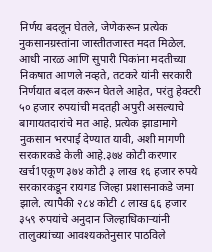निर्णय बदलून घेतले, जेणेकरून प्रत्येक नुकसानग्रस्तांना जास्तीतजास्त मदत मिळेल. आधी नारळ आणि सुपारी पिकांना मदतीच्या निकषात आणले नव्हते, तटकरे यांनी सरकारी निर्णयात बदल करून घेतले आहेत, परंतु हेक्टरी ५० हजार रुपयांची मदतही अपुरी असल्याचे बागायतदारांचे मत आहे. प्रत्येक झाडामागे नुकसान भरपाई देण्यात यावी, अशी मागणी सरकारकडे केली आहे.३७४ कोटी करणार खर्च1एकूण ३७४ कोटी ३ लाख १६ हजार रुपये सरकारकडून रायगड जिल्हा प्रशासनाकडे जमा झाले. त्यापैकी २८४ कोटी ८ लाख ६६ हजार ३५९ रुपयांचे अनुदान जिल्हाधिकाऱ्यांनी तालुक्यांच्या आवश्यकतेनुसार पाठविले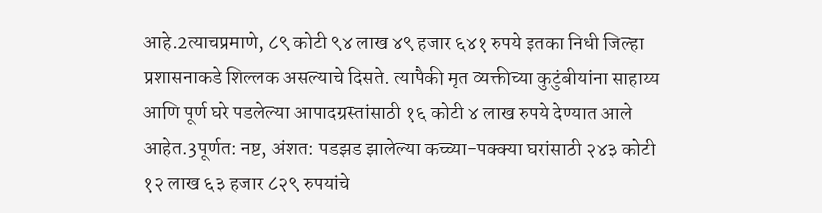आहे.2त्याचप्रमाणे, ८९ कोटी ९४ लाख ४९ हजार ६४१ रुपये इतका निधी जिल्हा प्रशासनाकडे शिल्लक असल्याचे दिसते. त्यापैकी मृत व्यक्तीच्या कुटुंबीयांना साहाय्य आणि पूर्ण घरे पडलेल्या आपादग्रस्तांसाठी १६ कोटी ४ लाख रुपये देण्यात आले आहेत.3पूर्णत: नष्ट, अंशत: पडझड झालेल्या कच्च्या-पक्क्या घरांसाठी २४३ कोटी १२ लाख ६३ हजार ८२९ रुपयांचे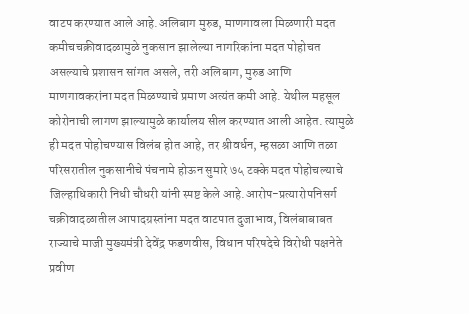वाटप करण्यात आले आहे.अलिबाग मुरुड, माणगावला मिळणारी मदत कमीचचक्रीवादळामुळे नुकसान झालेल्या नागरिकांना मदत पोहोचत असल्याचे प्रशासन सांगत असले, तरी अलिबाग, मुरुड आणि माणगावकरांना मदत मिळण्याचे प्रमाण अत्यंत कमी आहे. येथील महसूल कोरोनाची लागण झाल्यामुळे कार्यालय सील करण्यात आली आहेत. त्यामुळे ही मदत पोहोचण्यास विलंब होत आहे, तर श्रीवर्धन, म्हसळा आणि तळा परिसरातील नुकसानीचे पंचनामे होऊन सुमारे ७५ टक्के मदत पोहोचल्याचे जिल्हाधिकारी निधी चौधरी यांनी स्पष्ट केले आहे.आरोप-प्रत्यारोपनिसर्ग चक्रीवादळातील आपादग्रस्तांना मदत वाटपात दुजाभाव, विलंबाबाबत राज्याचे माजी मुख्यमंत्री देवेंद्र फडणवीस, विधान परिषदेचे विरोधी पक्षनेते प्रवीण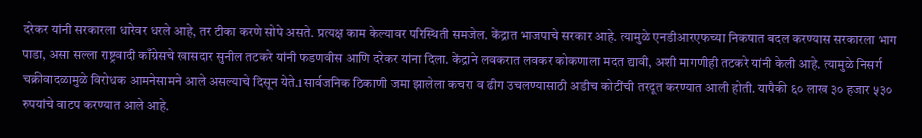दरेकर यांनी सरकारला धारेवर धरले आहे, तर टीका करणे सोपे असते. प्रत्यक्ष काम केल्यावर परिस्थिती समजेल. केंद्रात भाजपाचे सरकार आहे. त्यामुळे एनडीआरएफच्या निकषात बदल करण्यास सरकारला भाग पाडा, असा सल्ला राष्ट्रवादी काँग्रेसचे खासदार सुनील तटकरे यांनी फडणवीस आणि दरेकर यांना दिला. केंद्राने लवकरात लवकर कोकणाला मदत द्यावी, अशी मागणीही तटकरे यांनी केली आहे. त्यामुळे निसर्ग चक्रीवादळामुळे विरोधक आमनेसामने आले असल्याचे दिसून येते.1सार्वजनिक ठिकाणी जमा झालेला कचरा व ढीग उचलण्यासाठी अडीच कोटींची तरदूत करण्यात आली होती. यापैकी ६० लाख ३० हजार ५३० रुपयांचे वाटप करण्यात आले आहे.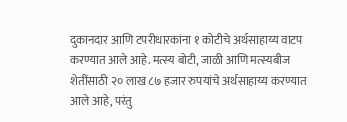दुकानदार आणि टपरीधारकांना १ कोटीचे अर्थसाहाय्य वाटप करण्यात आले आहे. मत्स्य बोटी, जाळी आणि मत्स्यबीज शेतींसाठी २० लाख ८७ हजार रुपयांचे अर्थसाहाय्य करण्यात आले आहे, परंतु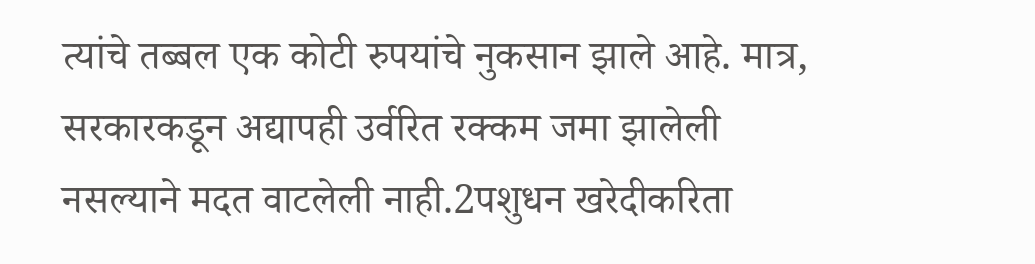त्यांचे तब्बल एक कोटी रुपयांचे नुकसान झाले आहे. मात्र, सरकारकडून अद्यापही उर्वरित रक्कम जमा झालेली नसल्याने मदत वाटलेली नाही.2पशुधन खरेदीकरिता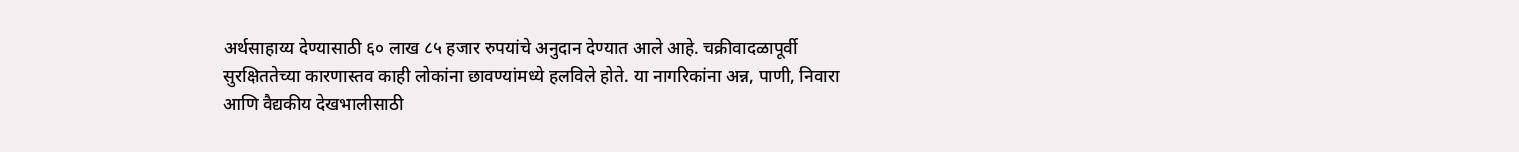अर्थसाहाय्य देण्यासाठी ६० लाख ८५ हजार रुपयांचे अनुदान देण्यात आले आहे. चक्रीवादळापूर्वी सुरक्षिततेच्या कारणास्तव काही लोकांना छावण्यांमध्ये हलविले होते. या नागरिकांना अन्न, पाणी, निवारा आणि वैद्यकीय देखभालीसाठी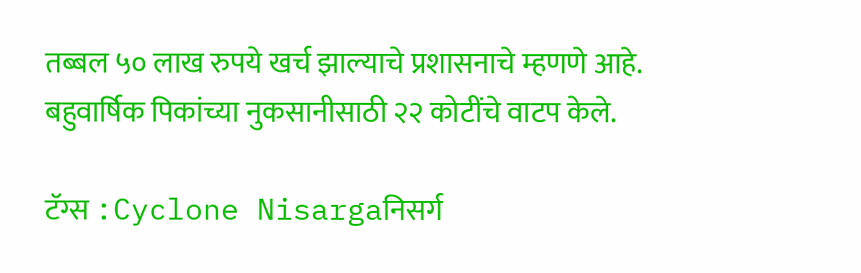तब्बल ५० लाख रुपये खर्च झाल्याचे प्रशासनाचे म्हणणे आहे. बहुवार्षिक पिकांच्या नुकसानीसाठी २२ कोटींचे वाटप केले.

टॅग्स :Cyclone Nisargaनिसर्ग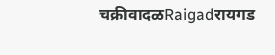चक्रीवादळRaigadरायगड